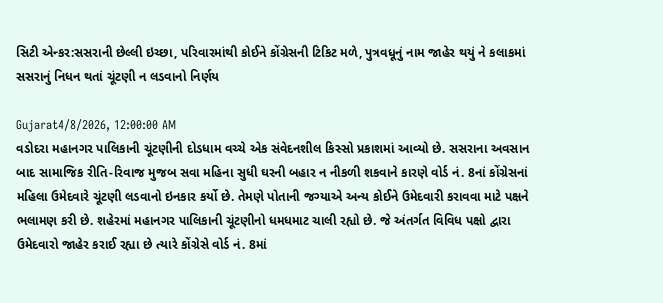સિટી એન્કર:સસરાની છેલ્લી ઇચ્છા, પરિવારમાંથી કોઈને કોંગ્રેસની ટિકિટ મળે, પુત્રવધૂનું નામ જાહેર થયું ને કલાકમાં સસરાનું નિધન થતાં ચૂંટણી ન લડવાનો નિર્ણય

Gujarat4/8/2026, 12:00:00 AM
વડોદરા મહાનગર પાલિકાની ચૂંટણીની દોડધામ વચ્ચે એક સંવેદનશીલ કિસ્સો પ્રકાશમાં આવ્યો છે. સસરાના અવસાન બાદ સામાજિક રીતિ-રિવાજ મુજબ સવા મહિના સુધી ઘરની બહાર ન નીકળી શકવાને કારણે વોર્ડ નં. 8નાં કોંગ્રેસનાં મહિલા ઉમેદવારે ચૂંટણી લડવાનો ઇનકાર કર્યો છે. તેમણે પોતાની જગ્યાએ અન્ય કોઈને ઉમેદવારી કરાવવા માટે પક્ષને ભલામણ કરી છે. શહેરમાં મહાનગર પાલિકાની ચૂંટણીનો ધમધમાટ ચાલી રહ્યો છે. જે અંતર્ગત વિવિધ પક્ષો દ્વારા ઉમેદવારો જાહેર કરાઈ રહ્યા છે ત્યારે કોંગ્રેસે વોર્ડ નં. 8માં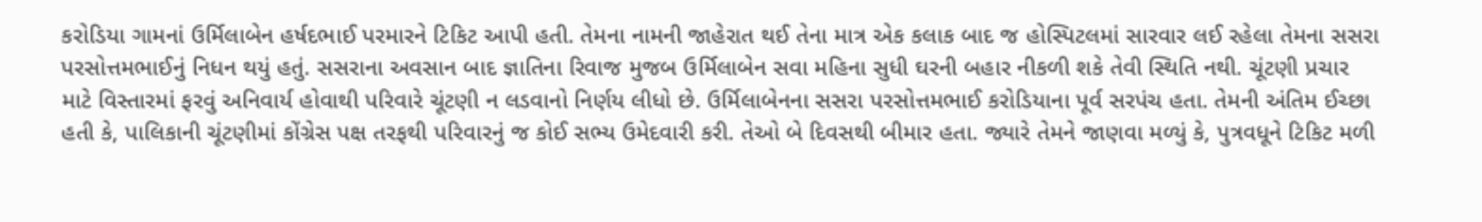કરોડિયા ગામનાં ઉર્મિલાબેન હર્ષદભાઈ પરમારને ટિકિટ આપી હતી. તેમના નામની જાહેરાત થઈ તેના માત્ર એક કલાક બાદ જ હોસ્પિટલમાં સારવાર લઈ રહેલા તેમના સસરા પરસોત્તમભાઈનું નિધન થયું હતું. સસરાના અવસાન બાદ જ્ઞાતિના રિવાજ મુજબ ઉર્મિલાબેન સવા મહિના સુધી ઘરની બહાર નીકળી શકે તેવી સ્થિતિ નથી. ચૂંટણી પ્રચાર માટે વિસ્તારમાં ફરવું અનિવાર્ય હોવાથી પરિવારે ચૂંટણી ન લડવાનો નિર્ણય લીધો છે. ઉર્મિલાબેનના સસરા પરસોત્તમભાઈ કરોડિયાના પૂર્વ સરપંચ હતા. તેમની અંતિમ ઈચ્છા હતી કે, પાલિકાની ચૂંટણીમાં કોંગ્રેસ પક્ષ તરફથી પરિવારનું જ કોઈ સભ્ય ઉમેદવારી કરી. તેઓ બે દિવસથી બીમાર હતા. જ્યારે તેમને જાણવા મળ્યું કે, પુત્રવધૂને ટિકિટ મળી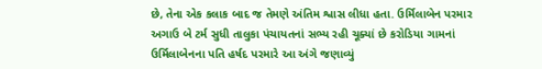છે, તેના એક કલાક બાદ જ તેમણે અંતિમ શ્વાસ લીધા હતા. ઉર્મિલાબેન પરમાર અગાઉ બે ટર્મ સુધી તાલુકા પંચાયતનાં સભ્ય રહી ચૂક્યાં છે કરોડિયા ગામનાં ઉર્મિલાબેનના પતિ હર્ષદ પરમારે આ અંગે જણાવ્યું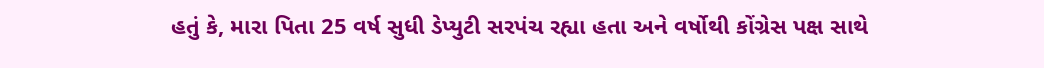હતું કે, મારા પિતા 25 વર્ષ સુધી ડેપ્યુટી સરપંચ રહ્યા હતા અને વર્ષોથી કોંગ્રેસ પક્ષ સાથે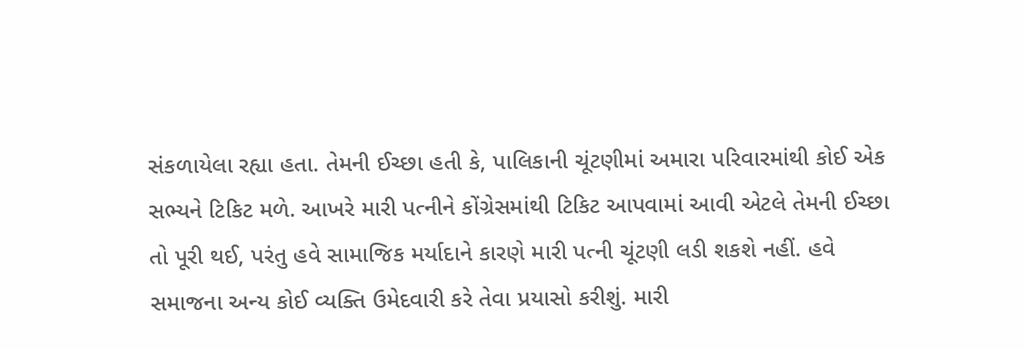સંકળાયેલા રહ્યા હતા. તેમની ઈચ્છા હતી કે, પાલિકાની ચૂંટણીમાં અમારા પરિવારમાંથી કોઈ એક સભ્યને ટિકિટ મળે. આખરે મારી પત્નીને કોંગ્રેસમાંથી ટિકિટ આપવામાં આવી એટલે તેમની ઈચ્છા તો પૂરી થઈ, પરંતુ હવે સામાજિક મર્યાદાને કારણે મારી પત્ની ચૂંટણી લડી શકશે નહીં. હવે સમાજના અન્ય કોઈ વ્યક્તિ ઉમેદવારી કરે તેવા પ્રયાસો કરીશું. મારી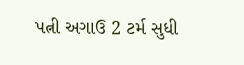પત્ની અગાઉ 2 ટર્મ સુધી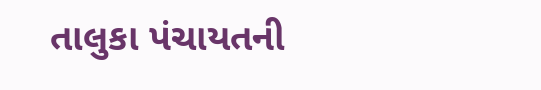તાલુકા પંચાયતની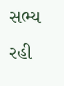સભ્ય રહી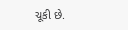ચૂકી છે.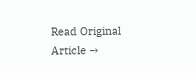Read Original Article →